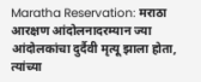Maratha Reservation: मराठा आरक्षण आंदोलनादरम्यान ज्या आंदोलकांचा दुर्दैवी मृत्यू झाला होता, त्यांच्या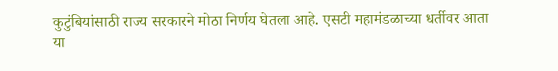कुटुंबियांसाठी राज्य सरकारने मोठा निर्णय घेतला आहे. एसटी महामंडळाच्या धर्तीवर आता या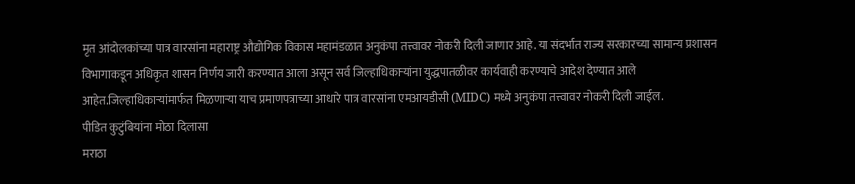मृत आंदोलकांच्या पात्र वारसांना महाराष्ट्र औद्योगिक विकास महामंडळात अनुकंपा तत्त्वावर नोकरी दिली जाणार आहे. या संदर्भात राज्य सरकारच्या सामान्य प्रशासन विभागाकडून अधिकृत शासन निर्णय जारी करण्यात आला असून सर्व जिल्हाधिकाऱ्यांना युद्धपातळीवर कार्यवाही करण्याचे आदेश देण्यात आले आहेत.जिल्हाधिकाऱ्यांमार्फत मिळणाऱ्या याच प्रमाणपत्राच्या आधारे पात्र वारसांना एमआयडीसी (MIDC) मध्ये अनुकंपा तत्त्वावर नोकरी दिली जाईल.
पीडित कुटुंबियांना मोठा दिलासा
मराठा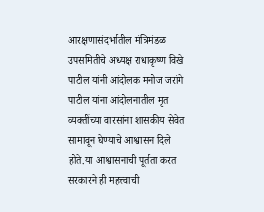आरक्षणासंदर्भातील मंत्रिमंडळ उपसमितीचे अध्यक्ष राधाकृष्ण विखे पाटील यांनी आंदोलक मनोज जरांगे पाटील यांना आंदोलनातील मृत व्यक्तींच्या वारसांना शासकीय सेवेत सामावून घेण्याचे आश्वासन दिले होते.या आश्वासनाची पूर्तता करत सरकारने ही महत्त्वाची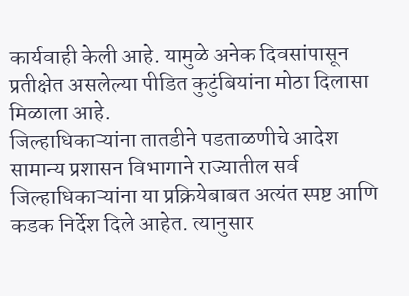कार्यवाही केली आहे. यामुळे अनेक दिवसांपासून प्रतीक्षेत असलेल्या पीडित कुटुंबियांना मोठा दिलासा मिळाला आहे.
जिल्हाधिकाऱ्यांना तातडीने पडताळणीचे आदेश
सामान्य प्रशासन विभागाने राज्यातील सर्व जिल्हाधिकाऱ्यांना या प्रक्रियेबाबत अत्यंत स्पष्ट आणि कडक निर्देश दिले आहेत. त्यानुसार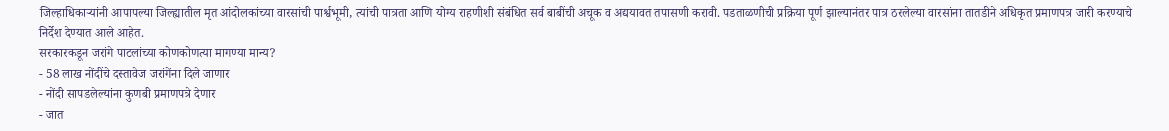जिल्हाधिकाऱ्यांनी आपापल्या जिल्ह्यातील मृत आंदोलकांच्या वारसांची पार्श्वभूमी, त्यांची पात्रता आणि योग्य राहणीशी संबंधित सर्व बाबींची अचूक व अद्ययावत तपासणी करावी. पडताळणीची प्रक्रिया पूर्ण झाल्यानंतर पात्र ठरलेल्या वारसांना तातडीने अधिकृत प्रमाणपत्र जारी करण्याचे निर्देश देण्यात आले आहेत.
सरकारकडून जरांगे पाटलांच्या कोणकोणत्या मागण्या मान्य?
- 58 लाख नोंदींचे दस्तावेज जरांगेंना दिले जाणार
- नोंदी सापडलेल्यांना कुणबी प्रमाणपत्रे देणार
- जात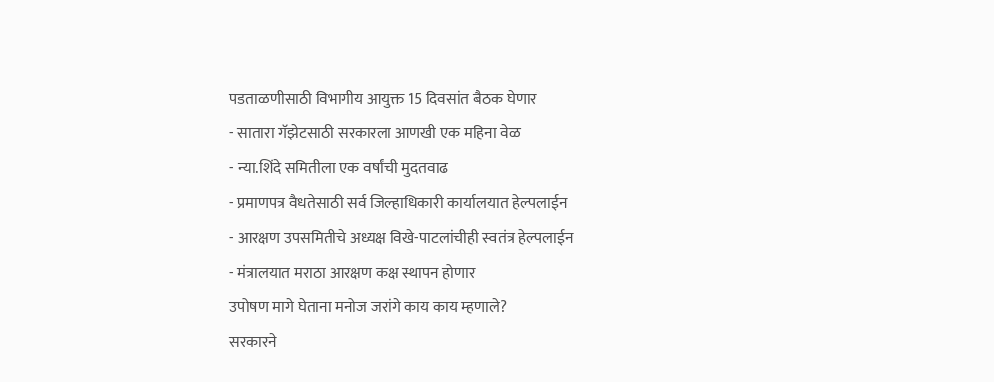पडताळणीसाठी विभागीय आयुक्त 15 दिवसांत बैठक घेणार
- सातारा गॅझेटसाठी सरकारला आणखी एक महिना वेळ
- न्या.शिंदे समितीला एक वर्षांची मुदतवाढ
- प्रमाणपत्र वैधतेसाठी सर्व जिल्हाधिकारी कार्यालयात हेल्पलाईन
- आरक्षण उपसमितीचे अध्यक्ष विखे-पाटलांचीही स्वतंत्र हेल्पलाईन
- मंत्रालयात मराठा आरक्षण कक्ष स्थापन होणार
उपोषण मागे घेताना मनोज जरांगे काय काय म्हणाले?
सरकारने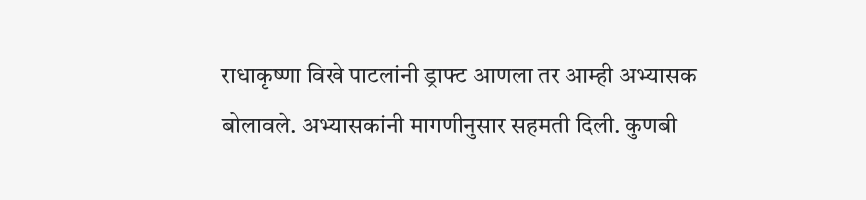राधाकृष्णा विखे पाटलांनी ड्राफ्ट आणला तर आम्ही अभ्यासक बोलावले. अभ्यासकांनी मागणीनुसार सहमती दिली. कुणबी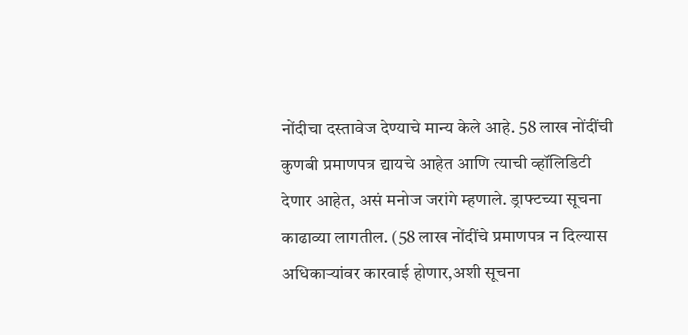नोंदीचा दस्तावेज देण्याचे मान्य केले आहे. 58 लाख नोंदींची कुणबी प्रमाणपत्र द्यायचे आहेत आणि त्याची व्हॉलिडिटी देणार आहेत, असं मनोज जरांगे म्हणाले. ड्राफ्टच्या सूचना काढाव्या लागतील. (58 लाख नोंदींचे प्रमाणपत्र न दिल्यास अधिकाऱ्यांवर कारवाई होणार,अशी सूचना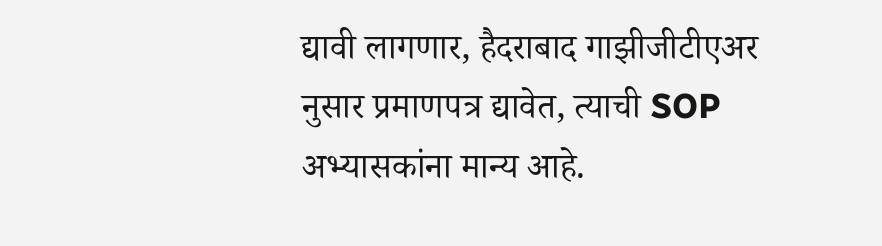द्यावी लागणार, हैदराबाद गाझीजीटीएअर नुसार प्रमाणपत्र द्यावेत, त्याची SOP अभ्यासकांना मान्य आहे.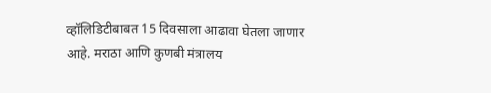व्हॉलिडिटीबाबत 15 दिवसाला आढावा घेतला जाणार आहे. मराठा आणि कुणबी मंत्रालय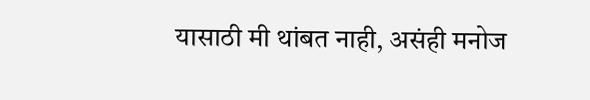यासाठी मी थांबत नाही, असंही मनोज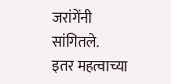जरांगेंनी सांगितले.
इतर महत्वाच्या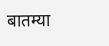बातम्या